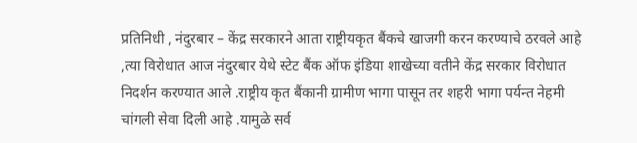प्रतिनिधी , नंदुरबार – केंद्र सरकारने आता राष्ट्रीयकृत बैंकचे खाजगी करन करण्याचे ठरवले आहे ,त्या विरोधात आज नंदुरबार येथे स्टेट बैंक ऑफ इंडिया शाखेच्या वतीने केंद्र सरकार विरोधात निदर्शन करण्यात आले .राष्ट्रीय कृत बैंकानी ग्रामीण भागा पासून तर शहरी भागा पर्यन्त नेहमी चांगली सेवा दिली आहे .यामुळे सर्व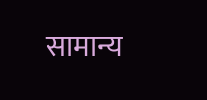सामान्य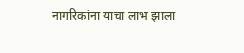नागरिकांना याचा लाभ झाला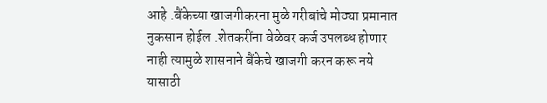आहे .बैंकेच्या खाजगीकरना मुळे गरीबांचे मोठ्या प्रमानात नुकसान होईल .शेतकरींना वेळेवर कर्ज उपलब्ध होणार नाही त्यामुळे शासनाने बैंकेचे खाजगी करन करू नये यासाठी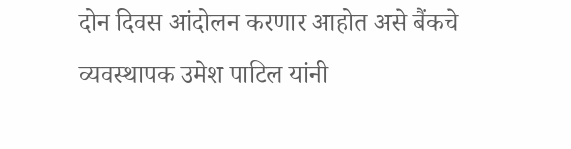दोन दिवस आंदोलन करणार आहोत असे बैंकचे व्यवस्थापक उमेश पाटिल यांनी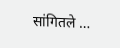सांगितले …